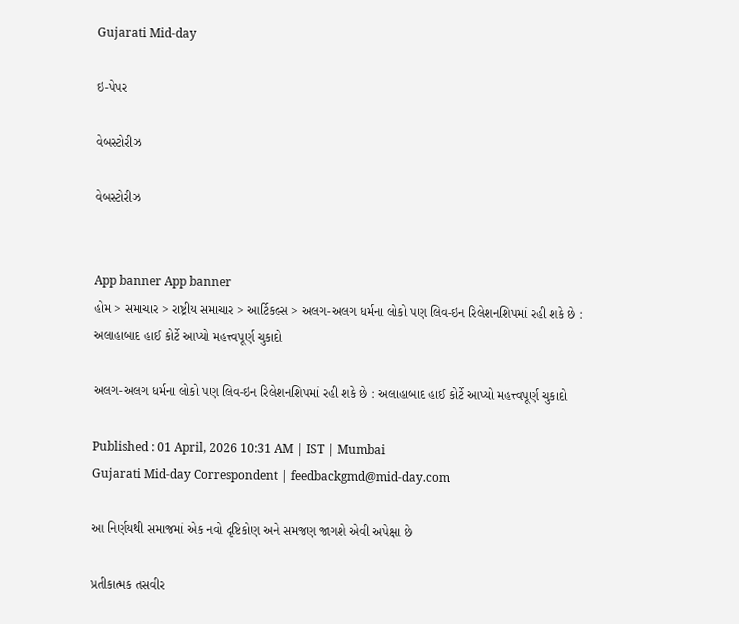Gujarati Mid-day

ઇ-પેપર

વેબસ્ટોરીઝ

વેબસ્ટોરીઝ


App banner App banner
હોમ > સમાચાર > રાષ્ટ્રીય સમાચાર > આર્ટિકલ્સ > અલગ-અલગ ધર્મના લોકો પણ લિવ-ઇન રિલેશનશિપમાં રહી શકે છે : અલાહાબાદ હાઈ કોર્ટે આપ્યો મહત્ત્વપૂર્ણ ચુકાદો

અલગ-અલગ ધર્મના લોકો પણ લિવ-ઇન રિલેશનશિપમાં રહી શકે છે : અલાહાબાદ હાઈ કોર્ટે આપ્યો મહત્ત્વપૂર્ણ ચુકાદો

Published : 01 April, 2026 10:31 AM | IST | Mumbai
Gujarati Mid-day Correspondent | feedbackgmd@mid-day.com

આ નિર્ણયથી સમાજમાં એક નવો દૃષ્ટિકોણ અને સમજણ જાગશે એવી અપેક્ષા છે

પ્રતીકાત્મક તસવીર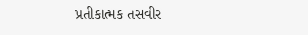પ્રતીકાત્મક તસવીર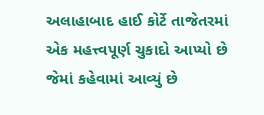અલાહાબાદ હાઈ કોર્ટે તાજેતરમાં એક મહત્ત્વપૂર્ણ ચુકાદો આપ્યો છે જેમાં કહેવામાં આવ્યું છે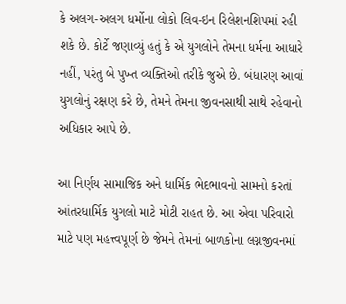કે અલગ-અલગ ધર્મોના લોકો લિવ-ઇન રિલેશનશિપમાં રહી શકે છે. કોર્ટે જણાવ્યું હતું કે એ યુગલોને તેમના ધર્મના આધારે નહીં, પરંતુ બે પુખ્ત વ્યક્તિઓ તરીકે જુએ છે. બંધારણ આવાં યુગલોનું રક્ષણ કરે છે, તેમને તેમના જીવનસાથી સાથે રહેવાનો અધિકાર આપે છે.

આ નિર્ણય સામાજિક અને ધાર્મિક ભેદભાવનો સામનો કરતાં આંતરધાર્મિક યુગલો માટે મોટી રાહત છે. આ એવા પરિવારો માટે પણ મહત્ત્વપૂર્ણ છે જેમને તેમનાં બાળકોના લગ્નજીવનમાં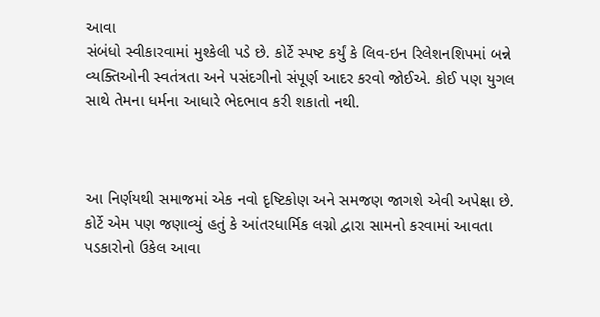આવા
સંબંધો સ્વીકારવામાં મુશ્કેલી પડે છે. કોર્ટે સ્પષ્ટ કર્યું કે લિવ-ઇન રિલેશનશિપમાં બન્ને વ્યક્તિઓની સ્વતંત્રતા અને પસંદગીનો સંપૂર્ણ આદર કરવો જોઈએ. કોઈ પણ યુગલ સાથે તેમના ધર્મના આધારે ભેદભાવ કરી શકાતો નથી.



આ નિર્ણયથી સમાજમાં એક નવો દૃષ્ટિકોણ અને સમજણ જાગશે એવી અપેક્ષા છે. કોર્ટે એમ પણ જણાવ્યું હતું કે આંતરધાર્મિક લગ્નો દ્વારા સામનો કરવામાં આવતા પડકારોનો ઉકેલ આવા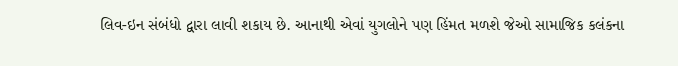લિવ-ઇન સંબંધો દ્વારા લાવી શકાય છે. આનાથી એવાં યુગલોને પણ હિંમત મળશે જેઓ સામાજિક કલંકના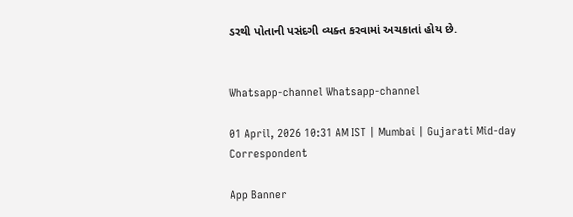ડરથી પોતાની પસંદગી વ્યક્ત કરવામાં અચકાતાં હોય છે.


Whatsapp-channel Whatsapp-channel

01 April, 2026 10:31 AM IST | Mumbai | Gujarati Mid-day Correspondent

App Banner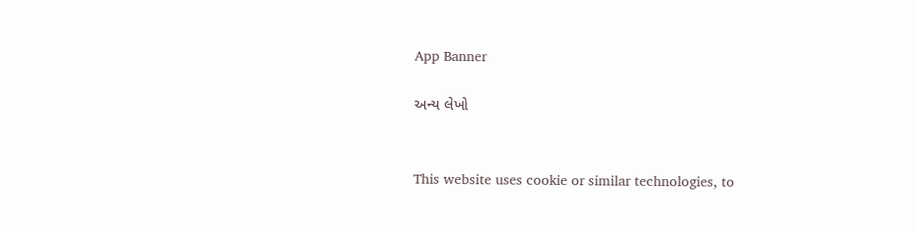App Banner

અન્ય લેખો


This website uses cookie or similar technologies, to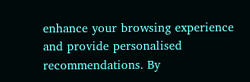enhance your browsing experience and provide personalised recommendations. By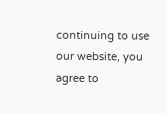continuing to use our website, you agree to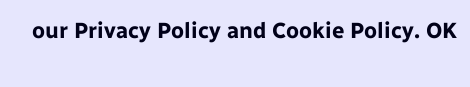our Privacy Policy and Cookie Policy. OK